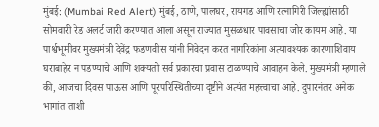मुंबई: (Mumbai Red Alert) मुंबई, ठाणे, पालघर, रायगड आणि रत्नागिरी जिल्ह्यांसाठी सोमवारी रेड अलर्ट जारी करण्यात आला असून राज्यात मुसळधार पावसाचा जोर कायम आहे. या पार्श्वभूमीवर मुख्यमंत्री देवेंद्र फडणवीस यांनी निवेदन करत नागरिकांना अत्यावश्यक कारणाशिवाय घराबाहेर न पडण्याचे आणि शक्यतो सर्व प्रकारचा प्रवास टाळण्याचे आवाहन केले. मुख्यमंत्री म्हणाले की, आजचा दिवस पाऊस आणि पूरपरिस्थितीच्या दृष्टीने अत्यंत महत्त्वाचा आहे. दुपारनंतर अनेक भागांत ताशी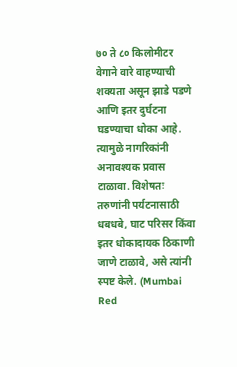७० ते ८० किलोमीटर वेगाने वारे वाहण्याची शक्यता असून झाडे पडणे आणि इतर दुर्घटना घडण्याचा धोका आहे. त्यामुळे नागरिकांनी अनावश्यक प्रवास टाळावा. विशेषतः तरुणांनी पर्यटनासाठी धबधबे, घाट परिसर किंवा इतर धोकादायक ठिकाणी जाणे टाळावे, असे त्यांनी स्पष्ट केले. (Mumbai Red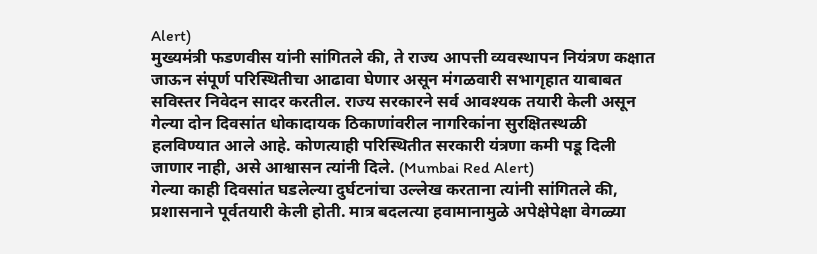Alert)
मुख्यमंत्री फडणवीस यांनी सांगितले की, ते राज्य आपत्ती व्यवस्थापन नियंत्रण कक्षात जाऊन संपूर्ण परिस्थितीचा आढावा घेणार असून मंगळवारी सभागृहात याबाबत सविस्तर निवेदन सादर करतील. राज्य सरकारने सर्व आवश्यक तयारी केली असून गेल्या दोन दिवसांत धोकादायक ठिकाणांवरील नागरिकांना सुरक्षितस्थळी हलविण्यात आले आहे. कोणत्याही परिस्थितीत सरकारी यंत्रणा कमी पडू दिली जाणार नाही, असे आश्वासन त्यांनी दिले. (Mumbai Red Alert)
गेल्या काही दिवसांत घडलेल्या दुर्घटनांचा उल्लेख करताना त्यांनी सांगितले की, प्रशासनाने पूर्वतयारी केली होती. मात्र बदलत्या हवामानामुळे अपेक्षेपेक्षा वेगळ्या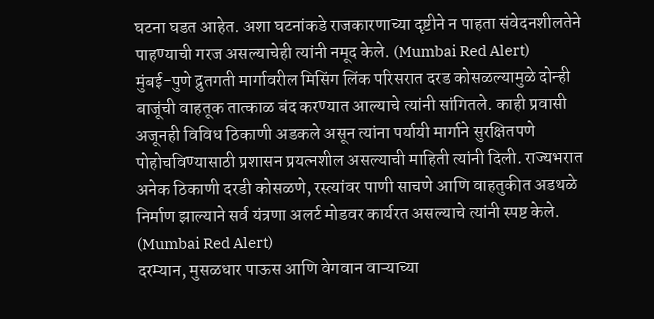घटना घडत आहेत. अशा घटनांकडे राजकारणाच्या दृष्टीने न पाहता संवेदनशीलतेने पाहण्याची गरज असल्याचेही त्यांनी नमूद केले. (Mumbai Red Alert)
मुंबई-पुणे द्रुतगती मार्गावरील मिसिंग लिंक परिसरात दरड कोसळल्यामुळे दोन्ही बाजूंची वाहतूक तात्काळ बंद करण्यात आल्याचे त्यांनी सांगितले. काही प्रवासी अजूनही विविध ठिकाणी अडकले असून त्यांना पर्यायी मार्गाने सुरक्षितपणे पोहोचविण्यासाठी प्रशासन प्रयत्नशील असल्याची माहिती त्यांनी दिली. राज्यभरात अनेक ठिकाणी दरडी कोसळणे, रस्त्यांवर पाणी साचणे आणि वाहतुकीत अडथळे निर्माण झाल्याने सर्व यंत्रणा अलर्ट मोडवर कार्यरत असल्याचे त्यांनी स्पष्ट केले. (Mumbai Red Alert)
दरम्यान, मुसळधार पाऊस आणि वेगवान वाऱ्याच्या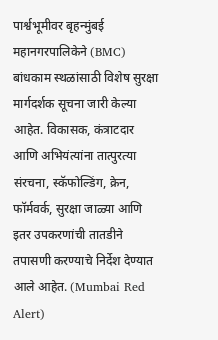पार्श्वभूमीवर बृहन्मुंबई महानगरपालिकेने (BMC) बांधकाम स्थळांसाठी विशेष सुरक्षा मार्गदर्शक सूचना जारी केल्या आहेत. विकासक, कंत्राटदार आणि अभियंत्यांना तात्पुरत्या संरचना, स्कॅफोल्डिंग, क्रेन, फॉर्मवर्क, सुरक्षा जाळ्या आणि इतर उपकरणांची तातडीने तपासणी करण्याचे निर्देश देण्यात आले आहेत. (Mumbai Red Alert)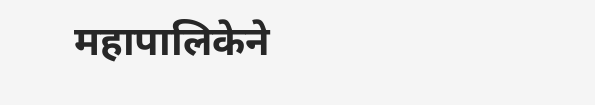महापालिकेने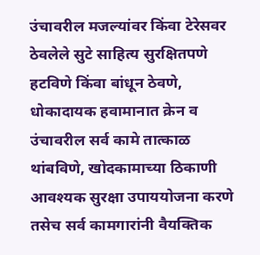उंचावरील मजल्यांवर किंवा टेरेसवर ठेवलेले सुटे साहित्य सुरक्षितपणे हटविणे किंवा बांधून ठेवणे, धोकादायक हवामानात क्रेन व उंचावरील सर्व कामे तात्काळ थांबविणे, खोदकामाच्या ठिकाणी आवश्यक सुरक्षा उपाययोजना करणे तसेच सर्व कामगारांनी वैयक्तिक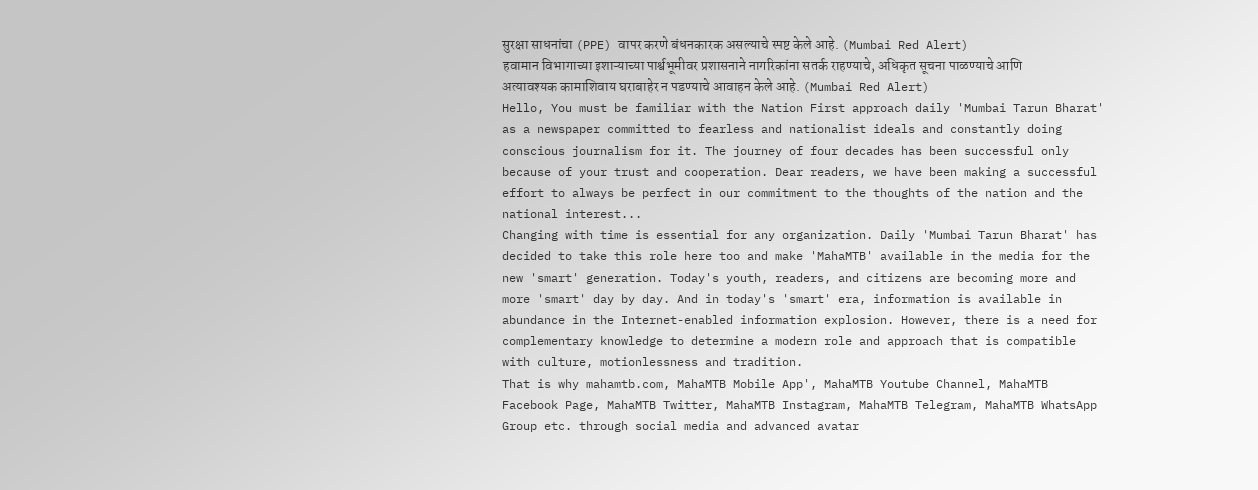सुरक्षा साधनांचा (PPE) वापर करणे बंधनकारक असल्याचे स्पष्ट केले आहे. (Mumbai Red Alert)
हवामान विभागाच्या इशाऱ्याच्या पार्श्वभूमीवर प्रशासनाने नागरिकांना सतर्क राहण्याचे, अधिकृत सूचना पाळण्याचे आणि अत्यावश्यक कामाशिवाय घराबाहेर न पडण्याचे आवाहन केले आहे. (Mumbai Red Alert)
Hello, You must be familiar with the Nation First approach daily 'Mumbai Tarun Bharat' as a newspaper committed to fearless and nationalist ideals and constantly doing conscious journalism for it. The journey of four decades has been successful only because of your trust and cooperation. Dear readers, we have been making a successful effort to always be perfect in our commitment to the thoughts of the nation and the national interest...
Changing with time is essential for any organization. Daily 'Mumbai Tarun Bharat' has decided to take this role here too and make 'MahaMTB' available in the media for the new 'smart' generation. Today's youth, readers, and citizens are becoming more and more 'smart' day by day. And in today's 'smart' era, information is available in abundance in the Internet-enabled information explosion. However, there is a need for complementary knowledge to determine a modern role and approach that is compatible with culture, motionlessness and tradition.
That is why mahamtb.com, MahaMTB Mobile App', MahaMTB Youtube Channel, MahaMTB Facebook Page, MahaMTB Twitter, MahaMTB Instagram, MahaMTB Telegram, MahaMTB WhatsApp Group etc. through social media and advanced avatar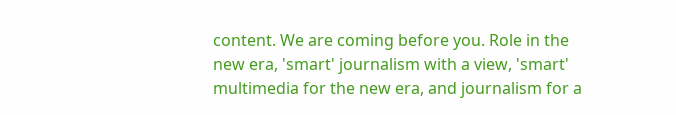content. We are coming before you. Role in the new era, 'smart' journalism with a view, 'smart' multimedia for the new era, and journalism for a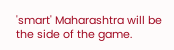'smart' Maharashtra will be the side of the game.